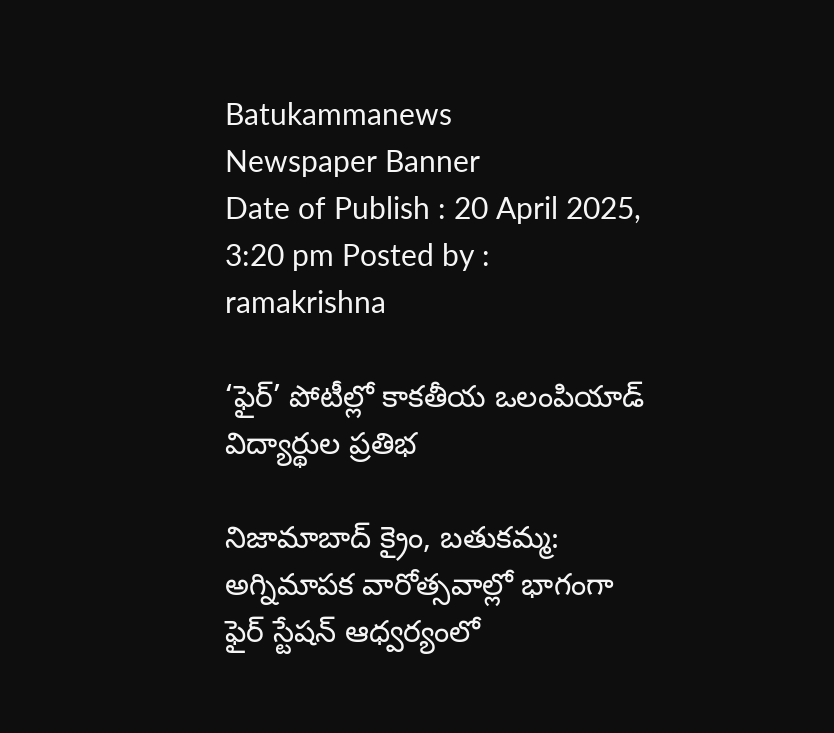Batukammanews
Newspaper Banner
Date of Publish : 20 April 2025, 3:20 pm Posted by : ramakrishna

‘ఫైర్’ పోటీల్లో కాకతీయ ఒలంపియాడ్ విద్యార్థుల ప్రతిభ

నిజామాబాద్ క్రైం, బతుకమ్మ: అగ్నిమాపక వారోత్సవాల్లో భాగంగా ఫైర్ స్టేషన్ ఆధ్వర్యంలో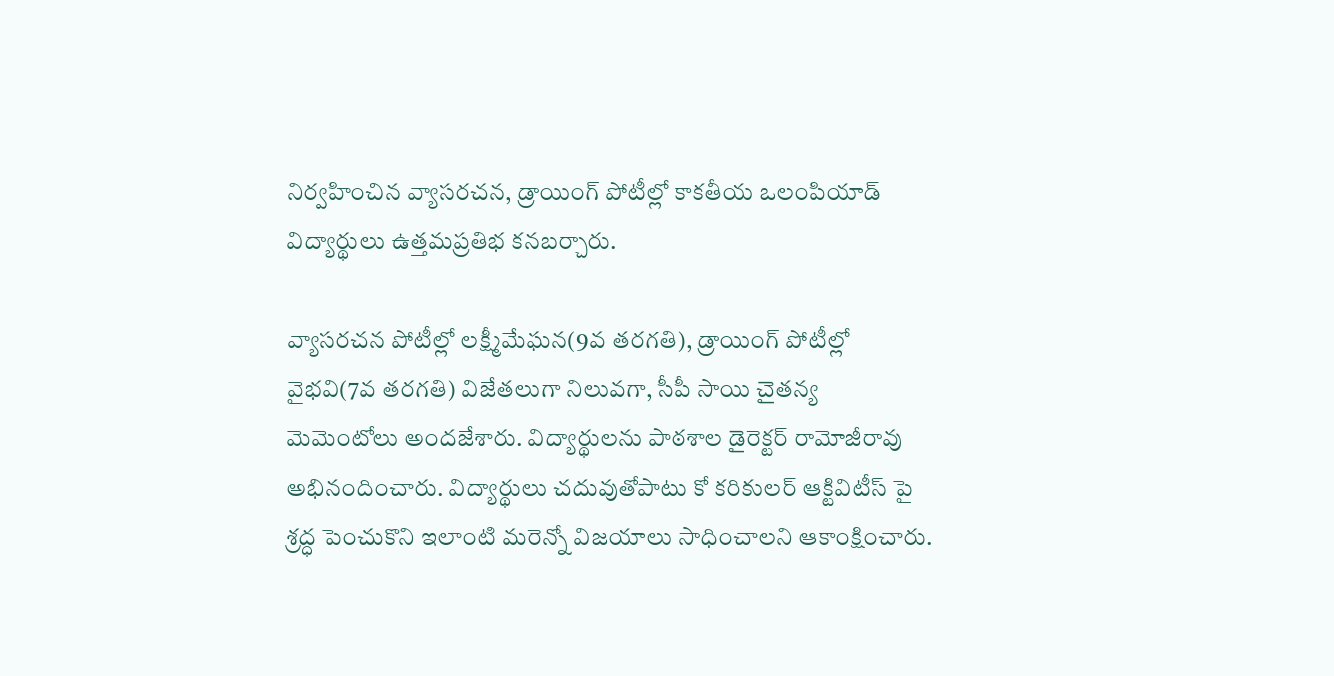నిర్వహించిన వ్యాసరచన, డ్రాయింగ్ పోటీల్లో కాకతీయ ఒలంపియాడ్ విద్యార్థులు ఉత్తమప్రతిభ కనబర్చారు.

వ్యాసరచన పోటీల్లో లక్ష్మీమేఘన(9వ తరగతి), డ్రాయింగ్ పోటీల్లో వైభవి(7వ తరగతి) విజేతలుగా నిలువగా, సీపీ సాయి చైతన్య మెమెంటోలు అందజేశారు. విద్యార్థులను పాఠశాల డైరెక్టర్ రామోజీరావు అభినందించారు. విద్యార్థులు చదువుతోపాటు కో కరికులర్ ఆక్టివిటీస్ పై శ్రద్ధ పెంచుకొని ఇలాంటి మరెన్నో విజయాలు సాధించాలని ఆకాంక్షించారు.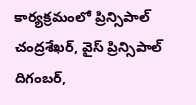కార్యక్రమంలో ప్రిన్సిపాల్ చంద్రశేఖర్, వైస్ ప్రిన్సిపాల్ దిగంబర్,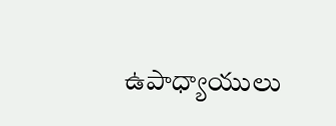ఉపాధ్యాయులు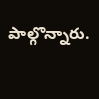పాల్గొన్నారు.